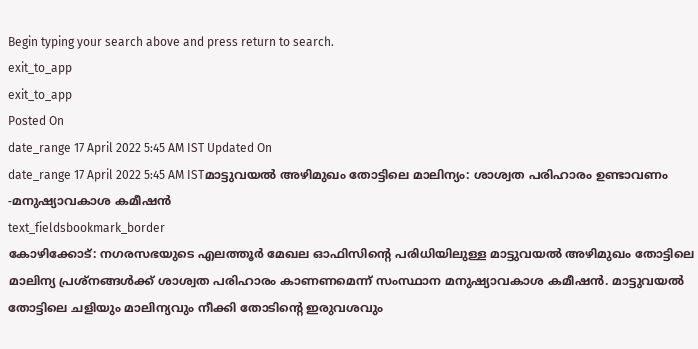Begin typing your search above and press return to search.
exit_to_app
exit_to_app
Posted On
date_range 17 April 2022 5:45 AM IST Updated On
date_range 17 April 2022 5:45 AM ISTമാട്ടുവയൽ അഴിമുഖം തോട്ടിലെ മാലിന്യം: ശാശ്വത പരിഹാരം ഉണ്ടാവണം -മനുഷ്യാവകാശ കമീഷൻ
text_fieldsbookmark_border
കോഴിക്കോട്: നഗരസഭയുടെ എലത്തൂർ മേഖല ഓഫിസിന്റെ പരിധിയിലുള്ള മാട്ടുവയൽ അഴിമുഖം തോട്ടിലെ മാലിന്യ പ്രശ്നങ്ങൾക്ക് ശാശ്വത പരിഹാരം കാണണമെന്ന് സംസ്ഥാന മനുഷ്യാവകാശ കമീഷൻ. മാട്ടുവയൽ തോട്ടിലെ ചളിയും മാലിന്യവും നീക്കി തോടിന്റെ ഇരുവശവും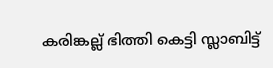കരിങ്കല്ല് ഭിത്തി കെട്ടി സ്ലാബിട്ട്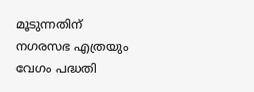മൂടുന്നതിന് നഗരസഭ എത്രയും വേഗം പദ്ധതി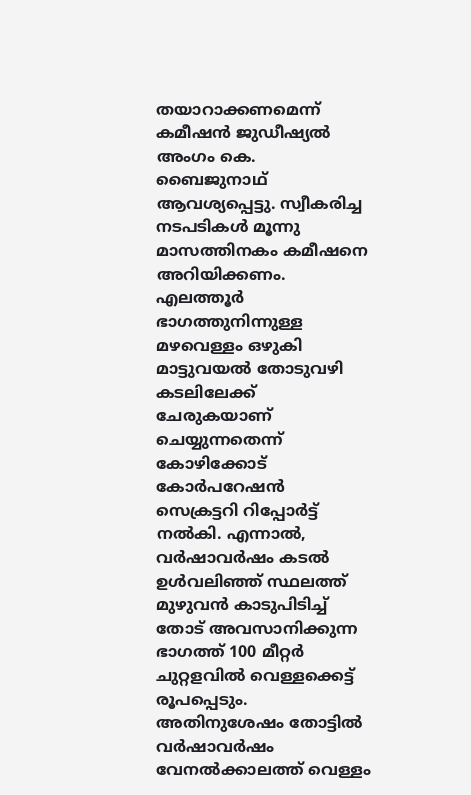തയാറാക്കണമെന്ന് കമീഷൻ ജുഡീഷ്യൽ അംഗം കെ. ബൈജുനാഥ് ആവശ്യപ്പെട്ടു. സ്വീകരിച്ച നടപടികൾ മൂന്നു മാസത്തിനകം കമീഷനെ അറിയിക്കണം. എലത്തൂർ ഭാഗത്തുനിന്നുള്ള മഴവെള്ളം ഒഴുകി മാട്ടുവയൽ തോടുവഴി കടലിലേക്ക് ചേരുകയാണ് ചെയ്യുന്നതെന്ന് കോഴിക്കോട് കോർപറേഷൻ സെക്രട്ടറി റിപ്പോർട്ട് നൽകി. എന്നാൽ, വർഷാവർഷം കടൽ ഉൾവലിഞ്ഞ് സ്ഥലത്ത് മുഴുവൻ കാടുപിടിച്ച് തോട് അവസാനിക്കുന്ന ഭാഗത്ത് 100 മീറ്റർ ചുറ്റളവിൽ വെള്ളക്കെട്ട് രൂപപ്പെടും. അതിനുശേഷം തോട്ടിൽ വർഷാവർഷം വേനൽക്കാലത്ത് വെള്ളം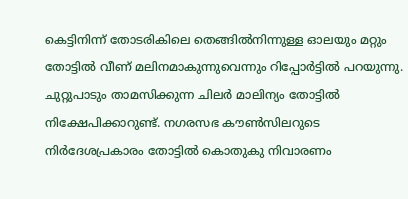കെട്ടിനിന്ന് തോടരികിലെ തെങ്ങിൽനിന്നുള്ള ഓലയും മറ്റും തോട്ടിൽ വീണ് മലിനമാകുന്നുവെന്നും റിപ്പോർട്ടിൽ പറയുന്നു. ചുറ്റുപാടും താമസിക്കുന്ന ചിലർ മാലിന്യം തോട്ടിൽ നിക്ഷേപിക്കാറുണ്ട്. നഗരസഭ കൗൺസിലറുടെ നിർദേശപ്രകാരം തോട്ടിൽ കൊതുകു നിവാരണം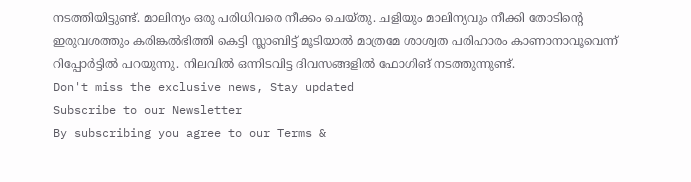നടത്തിയിട്ടുണ്ട്. മാലിന്യം ഒരു പരിധിവരെ നീക്കം ചെയ്തു. ചളിയും മാലിന്യവും നീക്കി തോടിന്റെ ഇരുവശത്തും കരിങ്കൽഭിത്തി കെട്ടി സ്ലാബിട്ട് മൂടിയാൽ മാത്രമേ ശാശ്വത പരിഹാരം കാണാനാവൂവെന്ന് റിപ്പോർട്ടിൽ പറയുന്നു. നിലവിൽ ഒന്നിടവിട്ട ദിവസങ്ങളിൽ ഫോഗിങ് നടത്തുന്നുണ്ട്.
Don't miss the exclusive news, Stay updated
Subscribe to our Newsletter
By subscribing you agree to our Terms &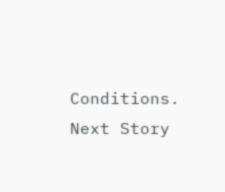Conditions.
Next Story